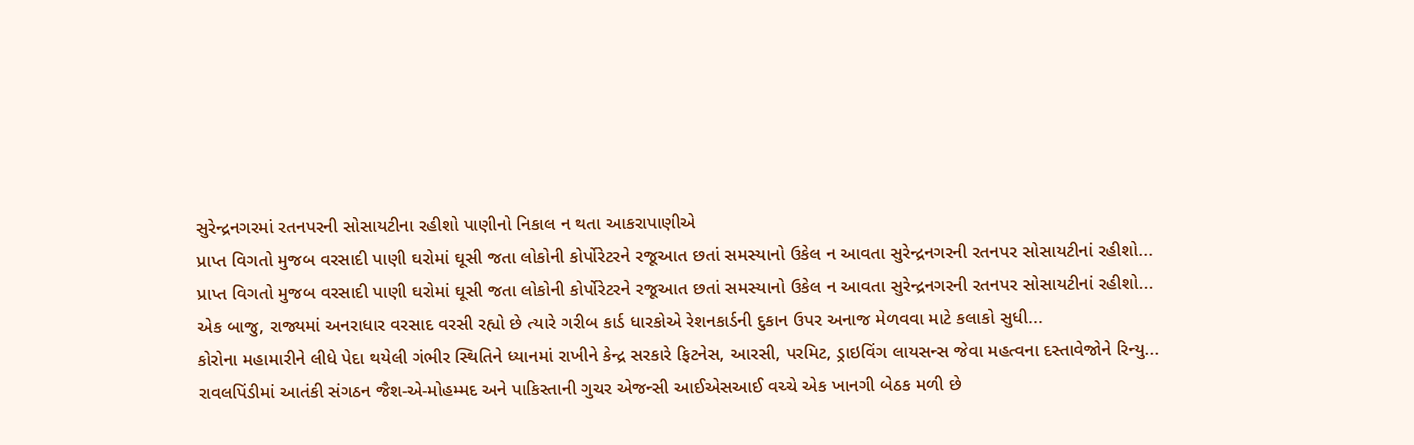સુરેન્દ્રનગરમાં રતનપરની સોસાયટીના રહીશો પાણીનો નિકાલ ન થતા આકરાપાણીએ
પ્રાપ્ત વિગતો મુજબ વરસાદી પાણી ઘરોમાં ઘૂસી જતા લોકોની કોર્પોરેટરને રજૂઆત છતાં સમસ્યાનો ઉકેલ ન આવતા સુરેન્દ્રનગરની રતનપર સોસાયટીનાં રહીશો...
પ્રાપ્ત વિગતો મુજબ વરસાદી પાણી ઘરોમાં ઘૂસી જતા લોકોની કોર્પોરેટરને રજૂઆત છતાં સમસ્યાનો ઉકેલ ન આવતા સુરેન્દ્રનગરની રતનપર સોસાયટીનાં રહીશો...
એક બાજુ, રાજ્યમાં અનરાધાર વરસાદ વરસી રહ્યો છે ત્યારે ગરીબ કાર્ડ ધારકોએ રેશનકાર્ડની દુકાન ઉપર અનાજ મેળવવા માટે કલાકો સુધી...
કોરોના મહામારીને લીધે પેદા થયેલી ગંભીર સ્થિતિને ધ્યાનમાં રાખીને કેન્દ્ર સરકારે ફિટનેસ, આરસી, પરમિટ, ડ્રાઇવિંગ લાયસન્સ જેવા મહત્વના દસ્તાવેજોને રિન્યુ...
રાવલપિંડીમાં આતંકી સંગઠન જૈશ-એ-મોહમ્મદ અને પાકિસ્તાની ગુચર એજન્સી આઈએસઆઈ વચ્ચે એક ખાનગી બેઠક મળી છે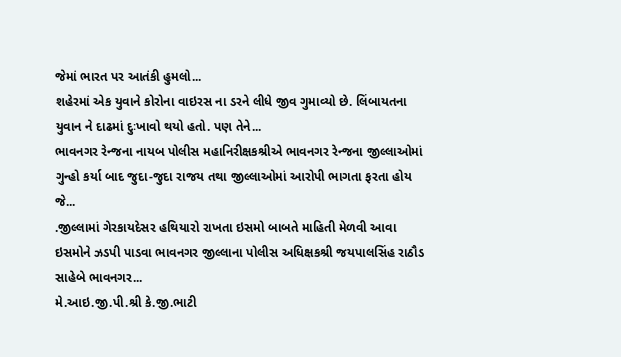જેમાં ભારત પર આતંકી હુમલો...
શહેરમાં એક યુવાને કોરોના વાઇરસ ના ડરને લીધે જીવ ગુમાવ્યો છે. લિંબાયતના યુવાન ને દાઢમાં દુઃખાવો થયો હતો. પણ તેને...
ભાવનગર રેન્જના નાયબ પોલીસ મહાનિરીક્ષકશ્રીએ ભાવનગર રેન્જના જીલ્લાઓમાં ગુન્હો કર્યા બાદ જુદા-જુદા રાજય તથા જીલ્લાઓમાં આરોપી ભાગતા ફરતા હોય જે...
.જીલ્લામાં ગેરકાયદેસર હથિયારો રાખતા ઇસમો બાબતે માહિતી મેળવી આવા ઇસમોને ઝડપી પાડવા ભાવનગર જીલ્લાના પોલીસ અધિક્ષકશ્રી જયપાલસિંહ રાઠૌડ સાહેબે ભાવનગર...
મે.આઇ.જી.પી.શ્રી કે.જી.ભાટી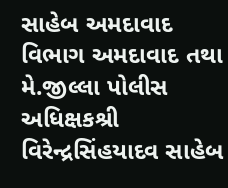સાહેબ અમદાવાદ વિભાગ અમદાવાદ તથા મે.જીલ્લા પોલીસ અધિક્ષકશ્રી વિરેન્દ્રસિંહયાદવ સાહેબ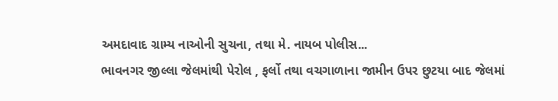અમદાવાદ ગ્રામ્ય નાઓની સુચના, તથા મે. નાયબ પોલીસ...
ભાવનગર જીલ્લા જેલમાંથી પેરોલ , ફર્લો તથા વચગાળાના જામીન ઉપર છુટયા બાદ જેલમાં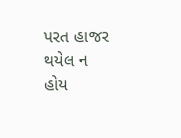પરત હાજર થયેલ ન હોય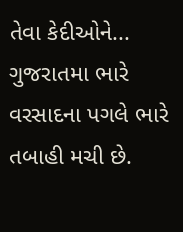તેવા કેદીઓને...
ગુજરાતમા ભારે વરસાદના પગલે ભારે તબાહી મચી છે.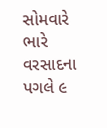સોમવારે ભારે વરસાદના પગલે ૯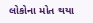લોકોના મોત થયા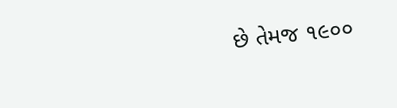છે તેમજ ૧૯૦૦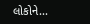લોકોને...